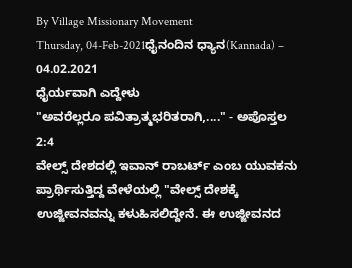By Village Missionary Movement
Thursday, 04-Feb-2021ಧೈನಂದಿನ ಧ್ಯಾನ(Kannada) – 04.02.2021
ಧೈರ್ಯವಾಗಿ ಎದ್ದೇಳು
"ಅವರೆಲ್ಲರೂ ಪವಿತ್ರಾತ್ಮಭರಿತರಾಗಿ,...." - ಅಪೊಸ್ತಲ 2:4
ವೇಲ್ಸ್ ದೇಶದಲ್ಲಿ ಇವಾನ್ ರಾಬರ್ಟ್ ಎಂಬ ಯುವಕನು ಪ್ರಾರ್ಥಿಸುತ್ತಿದ್ದ ವೇಳೆಯಲ್ಲಿ "ವೇಲ್ಸ್ ದೇಶಕ್ಕೆ ಉಜ್ಜೀವನವನ್ನು ಕಳುಹಿಸಲಿದ್ದೇನೆ. ಈ ಉಜ್ಜೀವನದ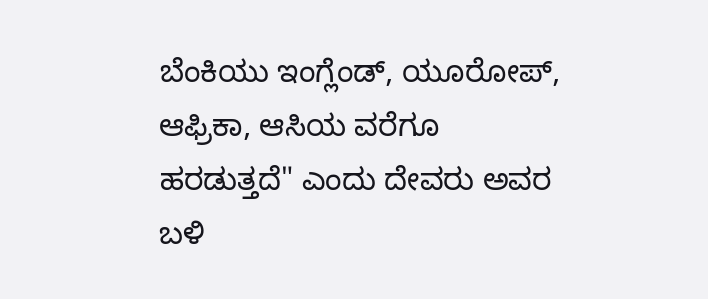ಬೆಂಕಿಯು ಇಂಗ್ಲೆಂಡ್, ಯೂರೋಪ್, ಆಫ್ರಿಕಾ, ಆಸಿಯ ವರೆಗೂ ಹರಡುತ್ತದೆ" ಎಂದು ದೇವರು ಅವರ ಬಳಿ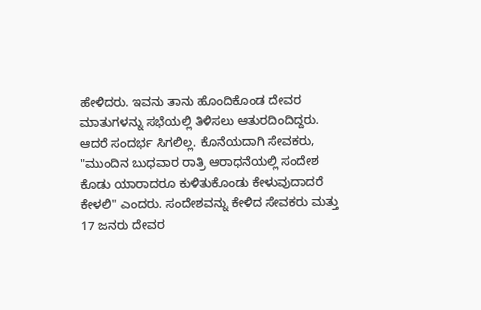ಹೇಳಿದರು. ಇವನು ತಾನು ಹೊಂದಿಕೊಂಡ ದೇವರ ಮಾತುಗಳನ್ನು ಸಭೆಯಲ್ಲಿ ತಿಳಿಸಲು ಆತುರದಿಂದಿದ್ದರು. ಆದರೆ ಸಂದರ್ಭ ಸಿಗಲಿಲ್ಲ. ಕೊನೆಯದಾಗಿ ಸೇವಕರು, "ಮುಂದಿನ ಬುಧವಾರ ರಾತ್ರಿ ಆರಾಧನೆಯಲ್ಲಿ ಸಂದೇಶ ಕೊಡು ಯಾರಾದರೂ ಕುಳಿತುಕೊಂಡು ಕೇಳುವುದಾದರೆ ಕೇಳಲಿ" ಎಂದರು. ಸಂದೇಶವನ್ನು ಕೇಳಿದ ಸೇವಕರು ಮತ್ತು 17 ಜನರು ದೇವರ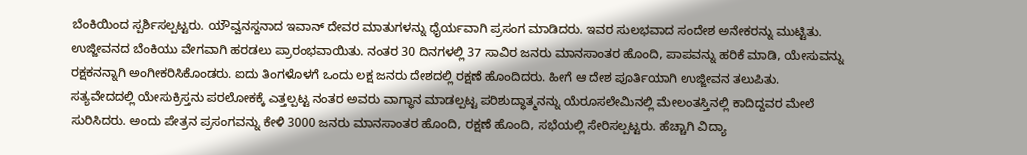ಬೆಂಕಿಯಿಂದ ಸ್ಪರ್ಶಿಸಲ್ಪಟ್ಟರು. ಯೌವ್ವನಸ್ದನಾದ ಇವಾನ್ ದೇವರ ಮಾತುಗಳನ್ನು ಧೈರ್ಯವಾಗಿ ಪ್ರಸಂಗ ಮಾಡಿದರು. ಇವರ ಸುಲಭವಾದ ಸಂದೇಶ ಅನೇಕರನ್ನು ಮುಟ್ಟಿತು. ಉಜ್ಜೀವನದ ಬೆಂಕಿಯು ವೇಗವಾಗಿ ಹರಡಲು ಪ್ರಾರಂಭವಾಯಿತು. ನಂತರ 30 ದಿನಗಳಲ್ಲಿ 37 ಸಾವಿರ ಜನರು ಮಾನಸಾಂತರ ಹೊಂದಿ, ಪಾಪವನ್ನು ಹರಿಕೆ ಮಾಡಿ, ಯೇಸುವನ್ನು ರಕ್ಷಕನನ್ನಾಗಿ ಅಂಗೀಕರಿಸಿಕೊಂಡರು. ಐದು ತಿಂಗಳೊಳಗೆ ಒಂದು ಲಕ್ಷ ಜನರು ದೇಶದಲ್ಲಿ ರಕ್ಷಣೆ ಹೊಂದಿದರು. ಹೀಗೆ ಆ ದೇಶ ಪೂರ್ತಿಯಾಗಿ ಉಜ್ಜೀವನ ತಲುಪಿತು.
ಸತ್ಯವೇದದಲ್ಲಿ ಯೇಸುಕ್ರಿಸ್ತನು ಪರಲೋಕಕ್ಕೆ ಎತ್ತಲ್ಪಟ್ಟ ನಂತರ ಅವರು ವಾಗ್ಧಾನ ಮಾಡಲ್ಪಟ್ಟ ಪರಿಶುದ್ಧಾತ್ಮನನ್ನು ಯೆರೂಸಲೇಮಿನಲ್ಲಿ ಮೇಲಂತಸ್ತಿನಲ್ಲಿ ಕಾದಿದ್ದವರ ಮೇಲೆ ಸುರಿಸಿದರು. ಅಂದು ಪೇತ್ರನ ಪ್ರಸಂಗವನ್ನು ಕೇಳಿ 3000 ಜನರು ಮಾನಸಾಂತರ ಹೊಂದಿ, ರಕ್ಷಣೆ ಹೊಂದಿ, ಸಭೆಯಲ್ಲಿ ಸೇರಿಸಲ್ಪಟ್ಟರು. ಹೆಚ್ಚಾಗಿ ವಿದ್ಯಾ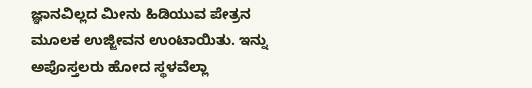ಜ್ಞಾನವಿಲ್ಲದ ಮೀನು ಹಿಡಿಯುವ ಪೇತ್ರನ ಮೂಲಕ ಉಜ್ಜೀವನ ಉಂಟಾಯಿತು. ಇನ್ನು ಅಪೊಸ್ತಲರು ಹೋದ ಸ್ಥಳವೆಲ್ಲಾ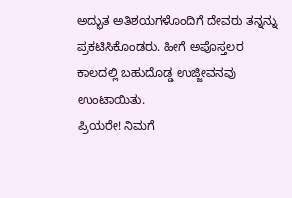ಅದ್ಭುತ ಅತಿಶಯಗಳೊಂದಿಗೆ ದೇವರು ತನ್ನನ್ನು ಪ್ರಕಟಿಸಿಕೊಂಡರು. ಹೀಗೆ ಅಪೊಸ್ತಲರ ಕಾಲದಲ್ಲಿ ಬಹುದೊಡ್ಡ ಉಜ್ಜೀವನವು ಉಂಟಾಯಿತು.
ಪ್ರಿಯರೇ! ನಿಮಗೆ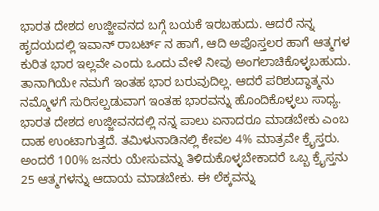ಭಾರತ ದೇಶದ ಉಜ್ಜೀವನದ ಬಗ್ಗೆ ಬಯಕೆ ಇರಬಹುದು. ಆದರೆ ನನ್ನ ಹೃದಯದಲ್ಲಿ ಇವಾನ್ ರಾಬರ್ಟ್ ನ ಹಾಗೆ, ಆದಿ ಅಪೊಸ್ತಲರ ಹಾಗೆ ಆತ್ಮಗಳ ಕುರಿತ ಭಾರ ಇಲ್ಲವೇ ಎಂದು ಒಂದು ವೇಳೆ ನೀವು ಅಂಗಲಾಚಿಕೊಳ್ಳಬಹುದು. ತಾನಾಗಿಯೇ ನಮಗೆ ಇಂತಹ ಭಾರ ಬರುವುದಿಲ್ಲ. ಆದರೆ ಪರಿಶುದ್ಧಾತ್ಮನು ನಮ್ಮೊಳಗೆ ಸುರಿಸಲ್ಪಡುವಾಗ ಇಂತಹ ಭಾರವನ್ನು ಹೊಂದಿಕೊಳ್ಳಲು ಸಾಧ್ಯ. ಭಾರತ ದೇಶದ ಉಜ್ಜೀವನದಲ್ಲಿ ನನ್ನ ಪಾಲು ಏನಾದರೂ ಮಾಡಬೇಕು ಎಂಬ ದಾಹ ಉಂಟಾಗುತ್ತದೆ. ತಮಿಳುನಾಡಿನಲ್ಲಿ ಕೇವಲ 4% ಮಾತ್ರವೇ ಕ್ರೈಸ್ತರು. ಅಂದರೆ 100% ಜನರು ಯೇಸುವನ್ನು ತಿಳಿದುಕೊಳ್ಳಬೇಕಾದರೆ ಒಬ್ಬ ಕ್ರೈಸ್ತನು 25 ಆತ್ಮಗಳನ್ನು ಆದಾಯ ಮಾಡಬೇಕು. ಈ ಲೆಕ್ಕವನ್ನು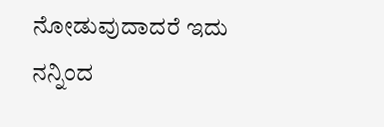ನೋಡುವುದಾದರೆ ಇದು ನನ್ನಿಂದ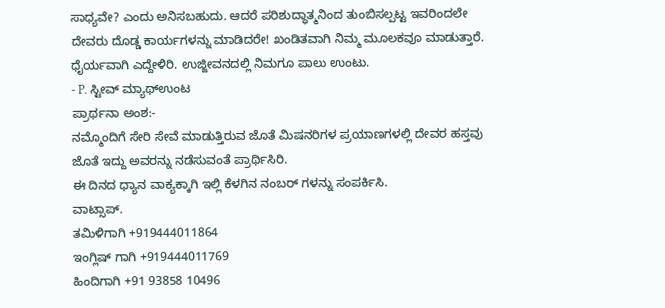ಸಾಧ್ಯವೇ? ಎಂದು ಅನಿಸಬಹುದು. ಆದರೆ ಪರಿಶುದ್ಧಾತ್ಮನಿಂದ ತುಂಬಿಸಲ್ಪಟ್ಟ ಇವರಿಂದಲೇ ದೇವರು ದೊಡ್ಡ ಕಾರ್ಯಗಳನ್ನು ಮಾಡಿದರೇ! ಖಂಡಿತವಾಗಿ ನಿಮ್ಮ ಮೂಲಕವೂ ಮಾಡುತ್ತಾರೆ. ಧೈರ್ಯವಾಗಿ ಎದ್ದೇಳಿರಿ. ಉಜ್ಜೀವನದಲ್ಲಿ ನಿಮಗೂ ಪಾಲು ಉಂಟು.
- P. ಸ್ಟೀವ್ ಮ್ಯಾಥ್ಉಂಟ
ಪ್ರಾರ್ಥನಾ ಅಂಶ:-
ನಮ್ಮೊಂದಿಗೆ ಸೇರಿ ಸೇವೆ ಮಾಡುತ್ತಿರುವ ಜೊತೆ ಮಿಷನರಿಗಳ ಪ್ರಯಾಣಗಳಲ್ಲಿ ದೇವರ ಹಸ್ತವು ಜೊತೆ ಇದ್ದು ಅವರನ್ನು ನಡೆಸುವಂತೆ ಪ್ರಾರ್ಥಿಸಿರಿ.
ಈ ದಿನದ ಧ್ಯಾನ ವಾಕ್ಯಕ್ಕಾಗಿ ಇಲ್ಲಿ ಕೆಳಗಿನ ನಂಬರ್ ಗಳನ್ನು ಸಂಪರ್ಕಿಸಿ.
ವಾಟ್ಸಾಪ್.
ತಮಿಳಿಗಾಗಿ +919444011864
ಇಂಗ್ಲಿಷ್ ಗಾಗಿ +919444011769
ಹಿಂದಿಗಾಗಿ +91 93858 10496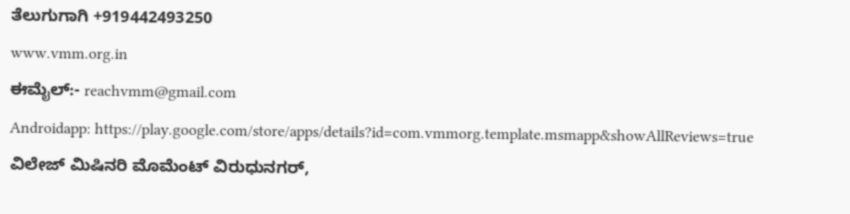ತೆಲುಗುಗಾಗಿ +919442493250
www.vmm.org.in
ಈಮೈಲ್:- reachvmm@gmail.com
Androidapp: https://play.google.com/store/apps/details?id=com.vmmorg.template.msmapp&showAllReviews=true
ವಿಲೇಜ್ ಮಿಷಿನರಿ ಮೊಮೆಂಟ್ ವಿರುಧುನಗರ್,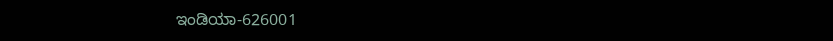ಇಂಡಿಯಾ-626001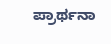ಪ್ರಾರ್ಥನಾ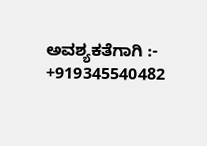ಅವಶ್ಯಕತೆಗಾಗಿ :- +919345540482